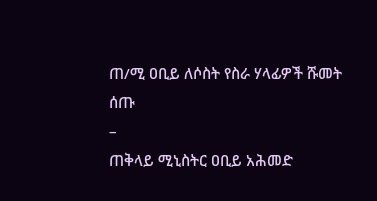ጠ/ሚ ዐቢይ ለሶስት የስራ ሃላፊዎች ሹመት ሰጡ
–
ጠቅላይ ሚኒስትር ዐቢይ አሕመድ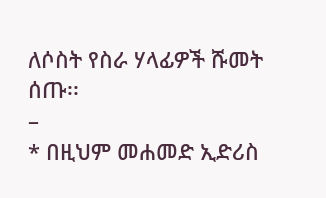ለሶስት የስራ ሃላፊዎች ሹመት ሰጡ፡፡
–
* በዚህም መሐመድ ኢድሪስ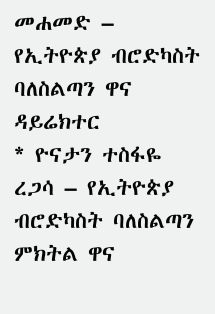መሐመድ – የኢትዮጵያ ብሮድካስት ባለስልጣን ዋና ዳይሬክተር
* ዮናታን ተስፋዬ ረጋሳ – የኢትዮጵያ ብሮድካስት ባለስልጣን ምክትል ዋና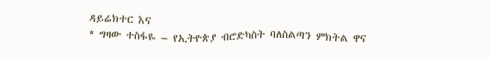ዳይሬክተር እና
* ግዛው ተስፋዬ – የኢትዮጵያ ብሮድካስት ባለስልጣን ምክትል ዋና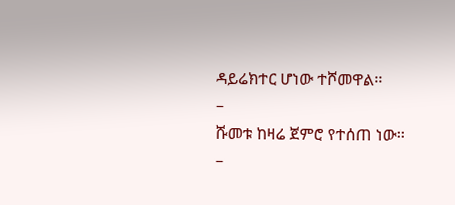ዳይሬክተር ሆነው ተሾመዋል፡፡
–
ሹመቱ ከዛሬ ጀምሮ የተሰጠ ነው፡፡
–